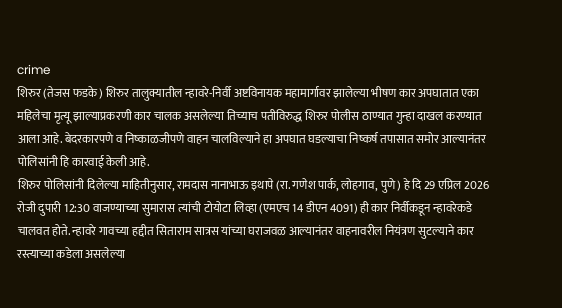crime
शिरुर (तेजस फडके) शिरुर तालुक्यातील न्हावरे-निर्वी अष्टविनायक महामार्गावर झालेल्या भीषण कार अपघातात एका महिलेचा मृत्यू झाल्याप्रकरणी कार चालक असलेल्या तिच्याच पतीविरुद्ध शिरुर पोलीस ठाण्यात गुन्हा दाखल करण्यात आला आहे. बेदरकारपणे व निष्काळजीपणे वाहन चालविल्याने हा अपघात घडल्याचा निष्कर्ष तपासात समोर आल्यानंतर पोलिसांनी हि कारवाई केली आहे.
शिरुर पोलिसांनी दिलेल्या माहितीनुसार, रामदास नानाभाऊ इथापे (रा. गणेश पार्क, लोहगाव, पुणे) हे दि 29 एप्रिल 2026 रोजी दुपारी 12:30 वाजण्याच्या सुमारास त्यांची टोयोटा लिव्हा (एमएच 14 डीएन 4091) ही कार निर्वीकडून न्हावरेकडे चालवत होते. न्हावरे गावच्या हद्दीत सिताराम सात्रस यांच्या घराजवळ आल्यानंतर वाहनावरील नियंत्रण सुटल्याने कार रस्त्याच्या कडेला असलेल्या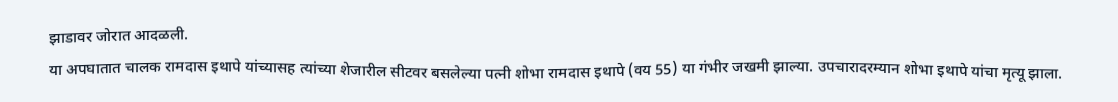झाडावर जोरात आदळली.
या अपघातात चालक रामदास इथापे यांच्यासह त्यांच्या शेजारील सीटवर बसलेल्या पत्नी शोभा रामदास इथापे (वय 55) या गंभीर जखमी झाल्या. उपचारादरम्यान शोभा इथापे यांचा मृत्यू झाला.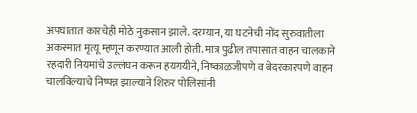अपघातात कारचेही मोठे नुकसान झाले. दरम्यान, या घटनेची नोंद सुरुवातीला अकस्मात मृत्यू म्हणून करण्यात आली होती. मात्र पुढील तपासात वाहन चालकाने रहदारी नियमांचे उल्लंघन करून हयगयीने, निष्काळजीपणे व बेदरकारपणे वाहन चालविल्याचे निष्पन्न झाल्याने शिरुर पोलिसांनी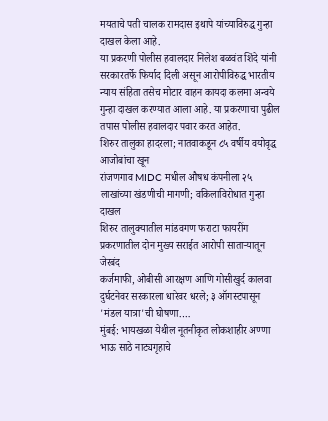मयताचे पती चालक रामदास इथापे यांच्याविरुद्ध गुन्हा दाखल केला आहे.
या प्रकरणी पोलीस हवालदार निलेश बळवंत शिंदे यांनी सरकारतर्फे फिर्याद दिली असून आरोपीविरुद्ध भारतीय न्याय संहिता तसेच मोटार वाहन कायदा कलमा अन्वये गुन्हा दाखल करण्यात आला आहे. या प्रकरणाचा पुढील तपास पोलीस हवालदार पवार करत आहेत.
शिरुर तालुका हादरला; नातवाकडून ८५ वर्षीय वयोवृद्ध आजोबांचा खून
रांजणगाव MIDC मधील औषध कंपनीला २५ लाखांच्या खंडणीची मागणी; वकिलाविरोधात गुन्हा दाखल
शिरुर तालुक्यातील मांडवगण फराटा फायरींग प्रकरणातील दोन मुख्य सराईत आरोपी साताऱ्यातून जेरबंद
कर्जमाफी, ओबीसी आरक्षण आणि गोसीखुर्द कालवा दुर्घटनेवर सरकारला धारेवर धरले; ३ ऑगस्टपासून 'मंडल यात्रा'ची घोषणा.…
मुंबई: भायखळा येथील नूतनीकृत लोकशाहीर अण्णा भाऊ साठे नाट्यगृहाचे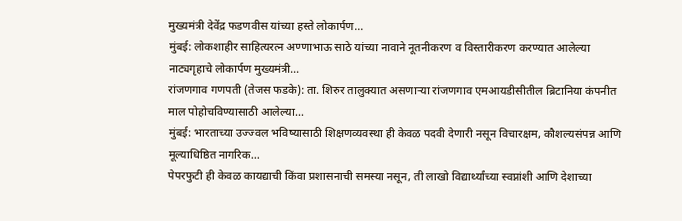मुख्यमंत्री देवेंद्र फडणवीस यांच्या हस्ते लोकार्पण…
मुंबई: लोकशाहीर साहित्यरत्न अण्णाभाऊ साठे यांच्या नावाने नूतनीकरण व विस्तारीकरण करण्यात आलेल्या नाट्यगृहाचे लोकार्पण मुख्यमंत्री…
रांजणगाव गणपती (तेजस फडके): ता. शिरुर तालुक्यात असणाऱ्या रांजणगाव एमआयडीसीतील ब्रिटानिया कंपनीत माल पोहोचविण्यासाठी आलेल्या…
मुंबई: भारताच्या उज्ज्वल भविष्यासाठी शिक्षणव्यवस्था ही केवळ पदवी देणारी नसून विचारक्षम, कौशल्यसंपन्न आणि मूल्याधिष्ठित नागरिक…
पेपरफुटी ही केवळ कायद्याची किंवा प्रशासनाची समस्या नसून, ती लाखो विद्यार्थ्यांच्या स्वप्नांशी आणि देशाच्या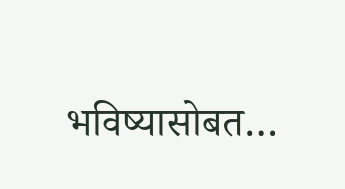भविष्यासोबत…